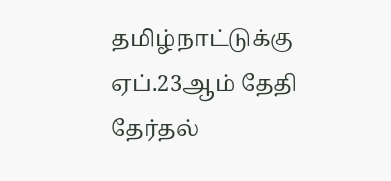தமிழ்நாட்டுக்கு ஏப்.23ஆம் தேதி தேர்தல்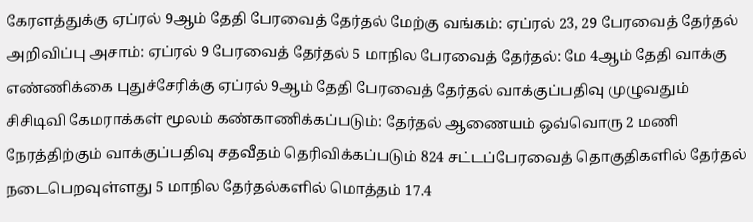கேரளத்துக்கு ஏப்ரல் 9ஆம் தேதி பேரவைத் தேர்தல் மேற்கு வங்கம்: ஏப்ரல் 23, 29 பேரவைத் தேர்தல் அறிவிப்பு அசாம்: ஏப்ரல் 9 பேரவைத் தேர்தல் 5 மாநில பேரவைத் தேர்தல்: மே 4ஆம் தேதி வாக்கு எண்ணிக்கை புதுச்சேரிக்கு ஏப்ரல் 9ஆம் தேதி பேரவைத் தேர்தல் வாக்குப்பதிவு முழுவதும் சிசிடிவி கேமராக்கள் மூலம் கண்காணிக்கப்படும்: தேர்தல் ஆணையம் ஒவ்வொரு 2 மணி நேரத்திற்கும் வாக்குப்பதிவு சதவீதம் தெரிவிக்கப்படும் 824 சட்டப்பேரவைத் தொகுதிகளில் தேர்தல் நடைபெறவுள்ளது 5 மாநில தேர்தல்களில் மொத்தம் 17.4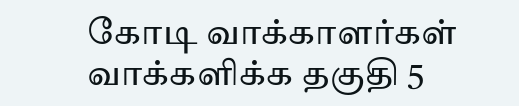கோடி வாக்காளர்கள் வாக்களிக்க தகுதி 5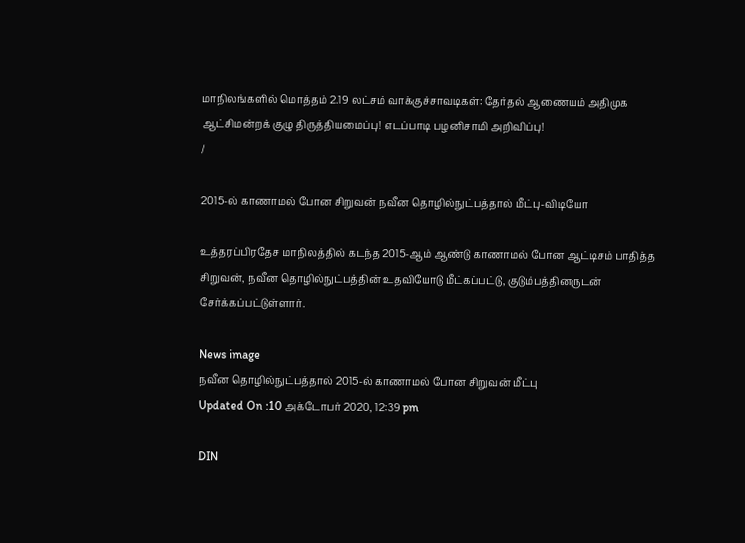மாநிலங்களில் மொத்தம் 2.19 லட்சம் வாக்குச்சாவடிகள்: தேர்தல் ஆணையம் அதிமுக ஆட்சிமன்றக் குழு திருத்தியமைப்பு! எடப்பாடி பழனிசாமி அறிவிப்பு!
/

2015-ல் காணாமல் போன சிறுவன் நவீன தொழில்நுட்பத்தால் மீட்பு-விடியோ

உத்தரப்பிரதேச மாநிலத்தில் கடந்த 2015-ஆம் ஆண்டு காணாமல் போன ஆட்டிசம் பாதித்த சிறுவன், நவீன தொழில்நுட்பத்தின் உதவியோடு மீட்கப்பட்டு, குடும்பத்தினருடன் சேர்க்கப்பட்டுள்ளார்.

News image
நவீன தொழில்நுட்பத்தால் 2015-ல் காணாமல் போன சிறுவன் மீட்பு
Updated On :10 அக்டோபர் 2020, 12:39 pm

DIN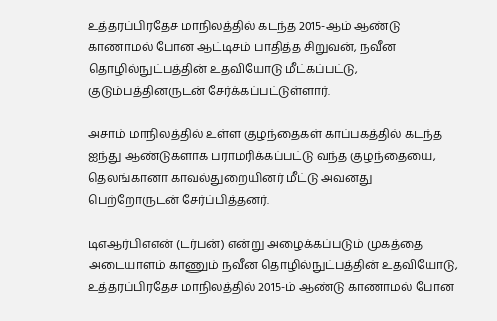உத்தரப்பிரதேச மாநிலத்தில் கடந்த 2015-ஆம் ஆண்டு காணாமல் போன ஆட்டிசம் பாதித்த சிறுவன், நவீன தொழில்நுட்பத்தின் உதவியோடு மீட்கப்பட்டு, குடும்பத்தினருடன் சேர்க்கப்பட்டுள்ளார்.

அசாம் மாநிலத்தில் உள்ள குழந்தைகள் காப்பகத்தில் கடந்த ஐந்து ஆண்டுகளாக பராமரிக்கப்பட்டு வந்த குழந்தையை, தெலங்கானா காவல்துறையினர் மீட்டு அவனது பெற்றோருடன் சேர்ப்பித்தனர்.

டிஎஆர்பிஎஎன் (டர்பன்) என்று அழைக்கப்படும் முகத்தை அடையாளம் காணும் நவீன தொழில்நுட்பத்தின் உதவியோடு, உத்தரப்பிரதேச மாநிலத்தில் 2015-ம் ஆண்டு காணாமல் போன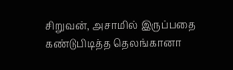சிறுவன், அசாமில் இருப்பதை கண்டுபிடித்த தெலங்கானா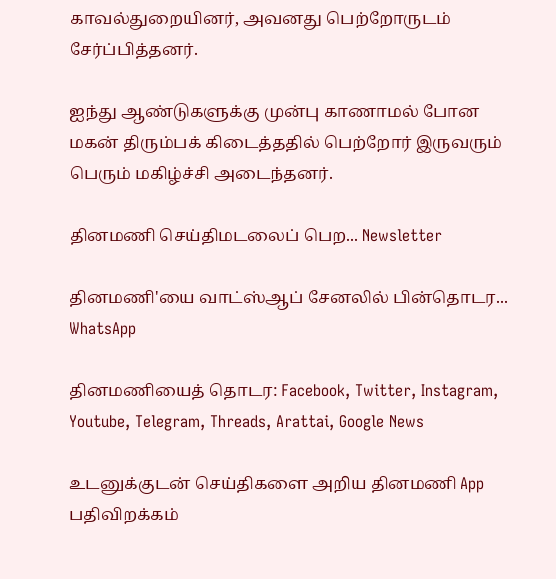காவல்துறையினர், அவனது பெற்றோருடம் சேர்ப்பித்தனர்.

ஐந்து ஆண்டுகளுக்கு முன்பு காணாமல் போன மகன் திரும்பக் கிடைத்ததில் பெற்றோர் இருவரும் பெரும் மகிழ்ச்சி அடைந்தனர்.

தினமணி செய்திமடலைப் பெற... Newsletter

தினமணி'யை வாட்ஸ்ஆப் சேனலில் பின்தொடர... WhatsApp

தினமணியைத் தொடர: Facebook, Twitter, Instagram, Youtube, Telegram, Threads, Arattai, Google News

உடனுக்குடன் செய்திகளை அறிய தினமணி App பதிவிறக்கம்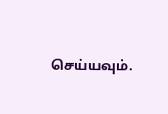செய்யவும்.